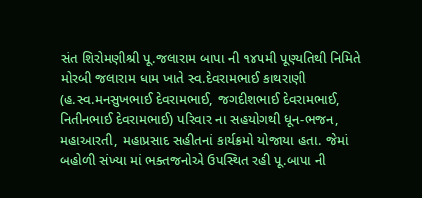સંત શિરોમણીશ્રી પૂ.જલારામ બાપા ની ૧૪૫મી પૂણ્યતિથી નિમિતે મોરબી જલારામ ધામ ખાતે સ્વ.દેવરામભાઈ કાથરાણી (હ.સ્વ.મનસુખભાઈ દેવરામભાઈ, જગદીશભાઈ દેવરામભાઈ, નિતીનભાઈ દેવરામભાઈ) પરિવાર ના સહયોગથી ધૂન-ભજન, મહાઆરતી, મહાપ્રસાદ સહીતનાં કાર્યક્રમો યોજાયા હતા. જેમાં બહોળી સંખ્યા માં ભક્તજનોએ ઉપસ્થિત રહી પૂ.બાપા ની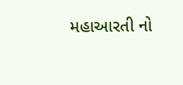મહાઆરતી નો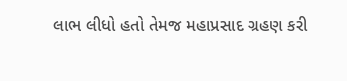લાભ લીધો હતો તેમજ મહાપ્રસાદ ગ્રહણ કરી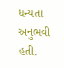ધન્યતા અનુભવી હતી.